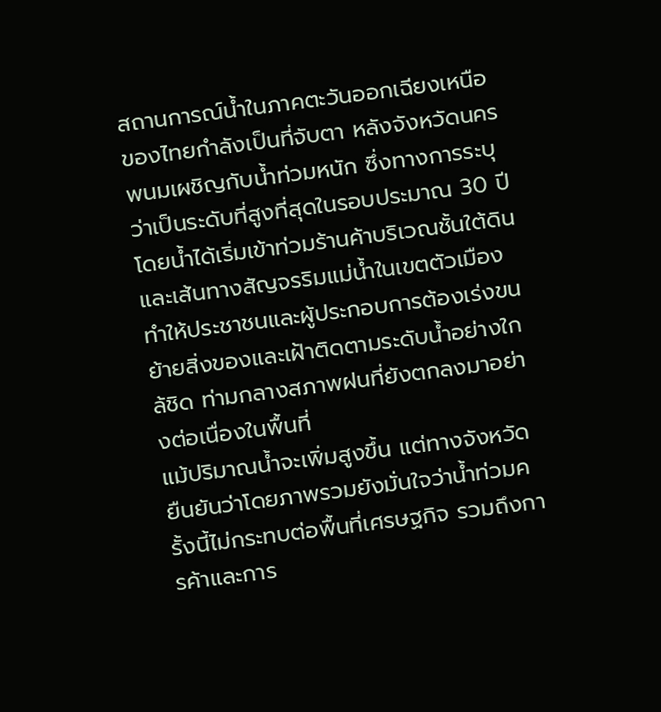สถานการณ์น้ำในภาคตะวันออกเฉียงเหนือของไทยกำลังเป็นที่จับตา หลังจังหวัดนครพนมเผชิญกับน้ำท่วมหนัก ซึ่งทางการระบุว่าเป็นระดับที่สูงที่สุดในรอบประมาณ 30 ปี โดยน้ำได้เริ่มเข้าท่วมร้านค้าบริเวณชั้นใต้ดินและเส้นทางสัญจรริมแม่น้ำในเขตตัวเมือง ทำให้ประชาชนและผู้ประกอบการต้องเร่งขนย้ายสิ่งของและเฝ้าติดตามระดับน้ำอย่างใกล้ชิด ท่ามกลางสภาพฝนที่ยังตกลงมาอย่างต่อเนื่องในพื้นที่
แม้ปริมาณน้ำจะเพิ่มสูงขึ้น แต่ทางจังหวัดยืนยันว่าโดยภาพรวมยังมั่นใจว่าน้ำท่วมครั้งนี้ไม่กระทบต่อพื้นที่เศรษฐกิจ รวมถึงการค้าและการ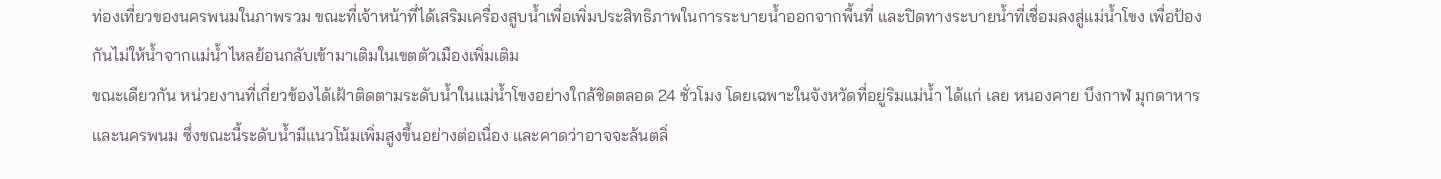ท่องเที่ยวของนครพนมในภาพรวม ขณะที่เจ้าหน้าที่ได้เสริมเครื่องสูบน้ำเพื่อเพิ่มประสิทธิภาพในการระบายน้ำออกจากพื้นที่ และปิดทางระบายน้ำที่เชื่อมลงสู่แม่น้ำโขง เพื่อป้องกันไม่ให้น้ำจากแม่น้ำไหลย้อนกลับเข้ามาเติมในเขตตัวเมืองเพิ่มเติม
ขณะเดียวกัน หน่วยงานที่เกี่ยวข้องได้เฝ้าติดตามระดับน้ำในแม่น้ำโขงอย่างใกล้ชิดตลอด 24 ชั่วโมง โดยเฉพาะในจังหวัดที่อยู่ริมแม่น้ำ ได้แก่ เลย หนองคาย บึงกาฬ มุกดาหาร และนครพนม ซึ่งขณะนี้ระดับน้ำมีแนวโน้มเพิ่มสูงขึ้นอย่างต่อเนื่อง และคาดว่าอาจจะล้นตลิ่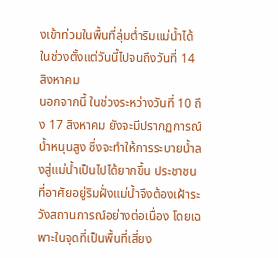งเข้าท่วมในพื้นที่ลุ่มต่ำริมแม่น้ำได้ ในช่วงตั้งแต่วันนี้ไปจนถึงวันที่ 14 สิงหาคม
นอกจากนี้ ในช่วงระหว่างวันที่ 10 ถึง 17 สิงหาคม ยังจะมีปรากฏการณ์น้ำหนุนสูง ซึ่งจะทำให้การระบายน้ำลงสู่แม่น้ำเป็นไปได้ยากขึ้น ประชาชนที่อาศัยอยู่ริมฝั่งแม่น้ำจึงต้องเฝ้าระวังสถานการณ์อย่างต่อเนื่อง โดยเฉพาะในจุดที่เป็นพื้นที่เสี่ยง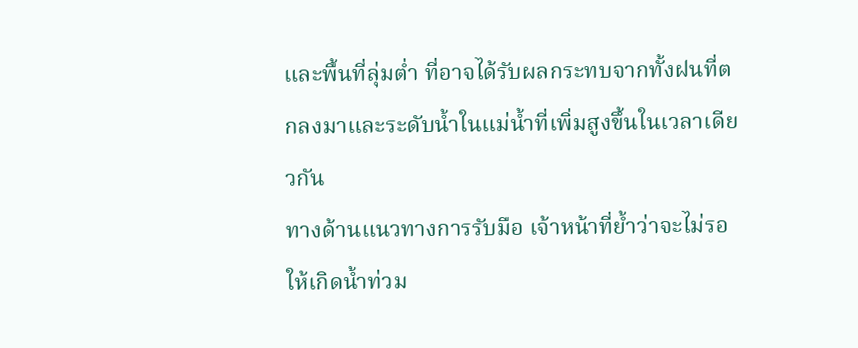และพื้นที่ลุ่มต่ำ ที่อาจได้รับผลกระทบจากทั้งฝนที่ตกลงมาและระดับน้ำในแม่น้ำที่เพิ่มสูงขึ้นในเวลาเดียวกัน
ทางด้านแนวทางการรับมือ เจ้าหน้าที่ย้ำว่าจะไม่รอให้เกิดน้ำท่วม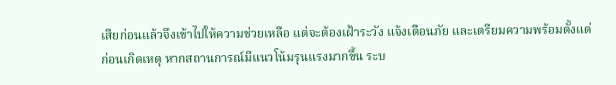เสียก่อนแล้วจึงเข้าไปให้ความช่วยเหลือ แต่จะต้องเฝ้าระวัง แจ้งเตือนภัย และเตรียมความพร้อมตั้งแต่ก่อนเกิดเหตุ หากสถานการณ์มีแนวโน้มรุนแรงมากขึ้น ระบ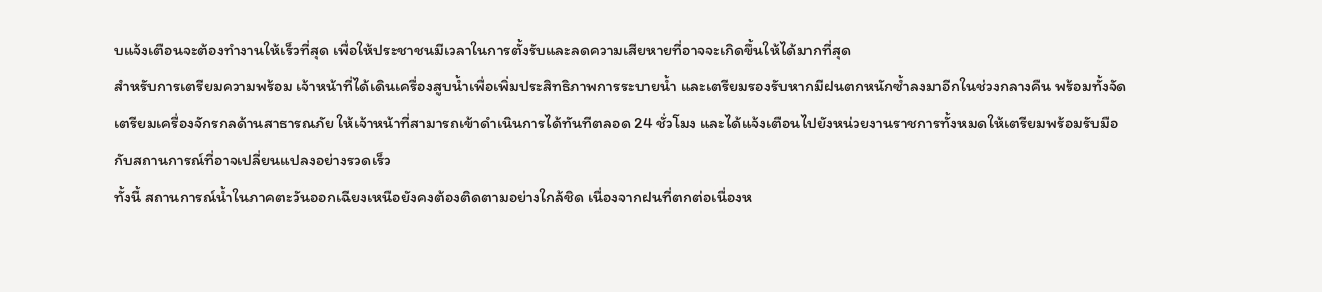บแจ้งเตือนจะต้องทำงานให้เร็วที่สุด เพื่อให้ประชาชนมีเวลาในการตั้งรับและลดความเสียหายที่อาจจะเกิดขึ้นให้ได้มากที่สุด
สำหรับการเตรียมความพร้อม เจ้าหน้าที่ได้เดินเครื่องสูบน้ำเพื่อเพิ่มประสิทธิภาพการระบายน้ำ และเตรียมรองรับหากมีฝนตกหนักซ้ำลงมาอีกในช่วงกลางคืน พร้อมทั้งจัดเตรียมเครื่องจักรกลด้านสาธารณภัย ให้เจ้าหน้าที่สามารถเข้าดำเนินการได้ทันทีตลอด 24 ชั่วโมง และได้แจ้งเตือนไปยังหน่วยงานราชการทั้งหมดให้เตรียมพร้อมรับมือกับสถานการณ์ที่อาจเปลี่ยนแปลงอย่างรวดเร็ว
ทั้งนี้ สถานการณ์น้ำในภาคตะวันออกเฉียงเหนือยังคงต้องติดตามอย่างใกล้ชิด เนื่องจากฝนที่ตกต่อเนื่องห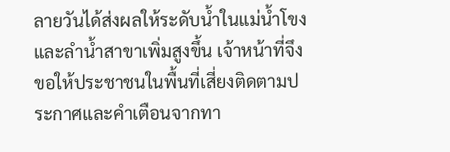ลายวันได้ส่งผลให้ระดับน้ำในแม่น้ำโขงและลำน้ำสาขาเพิ่มสูงขึ้น เจ้าหน้าที่จึงขอให้ประชาชนในพื้นที่เสี่ยงติดตามประกาศและคำเตือนจากทา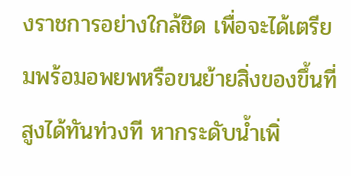งราชการอย่างใกล้ชิด เพื่อจะได้เตรียมพร้อมอพยพหรือขนย้ายสิ่งของขึ้นที่สูงได้ทันท่วงที หากระดับน้ำเพิ่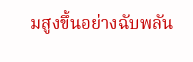มสูงขึ้นอย่างฉับพลัน